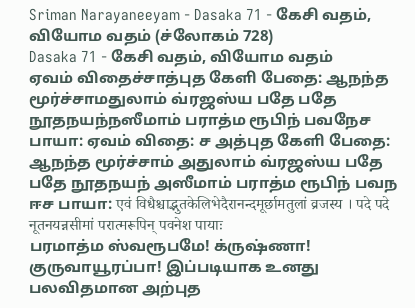Sriman Narayaneeyam - Dasaka 71 - கேசி வதம், வியோம வதம் (ச்லோகம் 728)
Dasaka 71 - கேசி வதம், வியோம வதம்
ஏவம் விதைச்சாத்புத கேளி பேதை: ஆநந்த மூர்ச்சாமதுலாம் வ்ரஜஸ்ய பதே பதே நூதநயந்நஸீமாம் பராத்ம ரூபிந் பவநேச பாயா: ஏவம் விதை: ச அத்புத கேளி பேதை: ஆநந்த மூர்ச்சாம் அதுலாம் வ்ரஜஸ்ய பதே பதே நூதநயந் அஸீமாம் பராத்ம ரூபிந் பவந ஈச பாயா: एवं विधैश्चाद्भुतकेलिभेदैरानन्दमूर्छामतुलां व्रजस्य । पदे पदे नूतनयन्नसीमां परात्मरूपिन् पवनेश पायाः
பரமாத்ம ஸ்வரூபமே! க்ருஷ்ணா! குருவாயூரப்பா! இப்படியாக உனது பலவிதமான அற்புத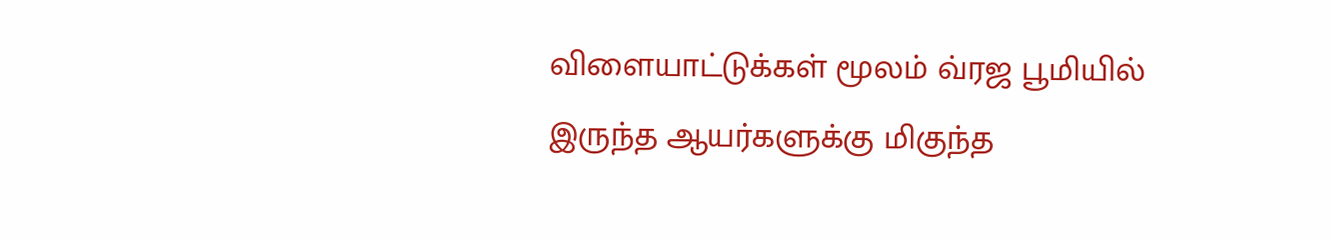விளையாட்டுக்கள் மூலம் வ்ரஜ பூமியில் இருந்த ஆயர்களுக்கு மிகுந்த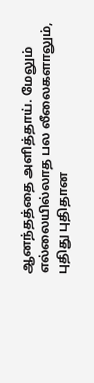ஆனந்தத்தை அளித்தாய். மேலும் எல்லையில்லாத பல லீலைகளாலும், புதிது புதிதான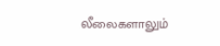லீலைகளாலும்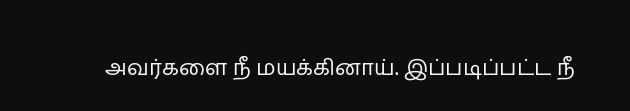அவர்களை நீ மயக்கினாய். இப்படிப்பட்ட நீ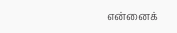என்னைக்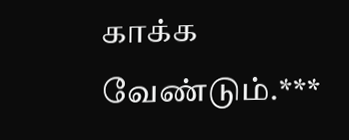காக்க வேண்டும்.***